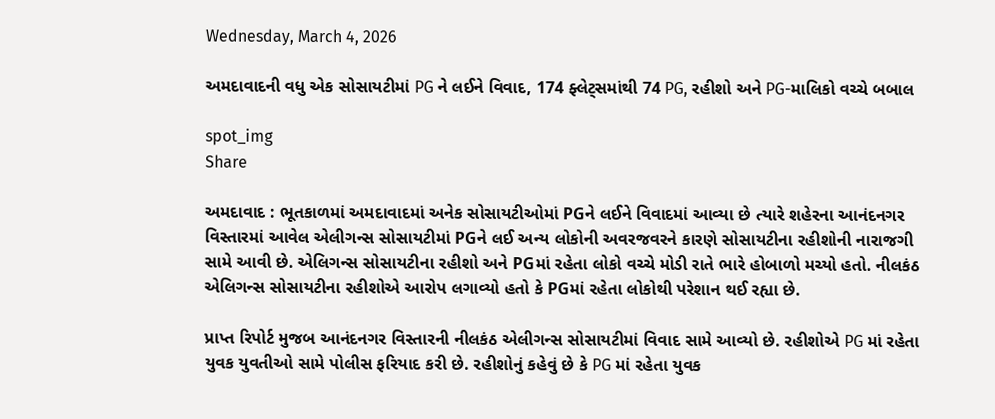Wednesday, March 4, 2026

અમદાવાદની વધુ એક સોસાયટીમાં PG ને લઈને વિવાદ, 174 ફ્લેટ્સમાંથી 74 PG, રહીશો અને PG-માલિકો વચ્ચે બબાલ

spot_img
Share

અમદાવાદ : ભૂતકાળમાં અમદાવાદમાં અનેક સોસાયટીઓમાં PGને લઈને વિવાદમાં આવ્યા છે ત્યારે શહેરના આનંદનગર વિસ્તારમાં આવેલ એલીગન્સ સોસાયટીમાં PGને લઈ અન્ય લોકોની અવરજવરને કારણે સોસાયટીના રહીશોની નારાજગી સામે આવી છે. એલિગન્સ સોસાયટીના રહીશો અને PGમાં રહેતા લોકો વચ્ચે મોડી રાતે ભારે હોબાળો મચ્યો હતો. નીલકંઠ એલિગન્સ સોસાયટીના રહીશોએ આરોપ લગાવ્યો હતો કે PGમાં રહેતા લોકોથી પરેશાન થઈ રહ્યા છે.

પ્રાપ્ત રિપોર્ટ મુજબ આનંદનગર વિસ્તારની નીલકંઠ એલીગન્સ સોસાયટીમાં વિવાદ સામે આવ્યો છે. રહીશોએ PG માં રહેતા યુવક યુવતીઓ સામે પોલીસ ફરિયાદ કરી છે. રહીશોનું કહેવું છે કે PG માં રહેતા યુવક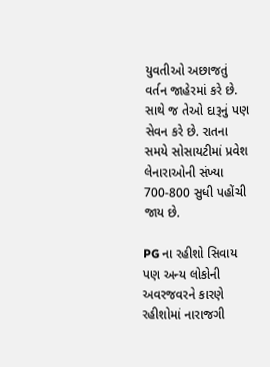યુવતીઓ અછાજતું વર્તન જાહેરમાં કરે છે. સાથે જ તેઓ દારૂનું પણ સેવન કરે છે. રાતના સમયે સોસાયટીમાં પ્રવેશ લેનારાઓની સંખ્યા 700-800 સુધી પહોંચી જાય છે.

PG ના રહીશો સિવાય પણ અન્ય લોકોની અવરજવરને કારણે રહીશોમાં નારાજગી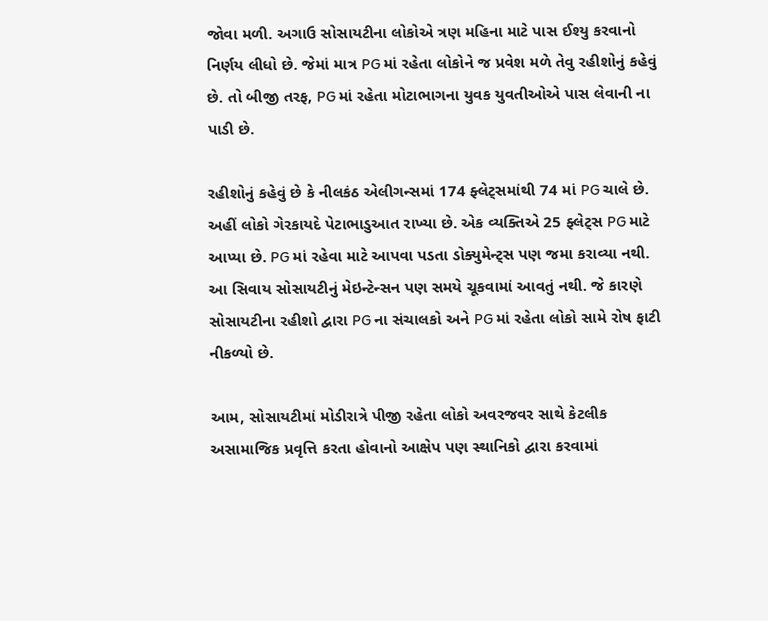જોવા મળી. અગાઉ સોસાયટીના લોકોએ ત્રણ મહિના માટે પાસ ઈશ્યુ કરવાનો નિર્ણય લીધો છે. જેમાં માત્ર PG માં રહેતા લોકોને જ પ્રવેશ મળે તેવુ રહીશોનું કહેવું છે. તો બીજી તરફ, PG માં રહેતા મોટાભાગના યુવક યુવતીઓએ પાસ લેવાની ના પાડી છે.

રહીશોનું કહેવું છે કે નીલકંઠ એલીગન્સમાં 174 ફ્લેટ્સમાંથી 74 માં PG ચાલે છે. અહીં લોકો ગેરકાયદે પેટાભાડુઆત રાખ્યા છે. એક વ્યક્તિએ 25 ફ્લેટ્સ PG માટે આપ્યા છે. PG માં રહેવા માટે આપવા પડતા ડોક્યુમેન્ટ્સ પણ જમા કરાવ્યા નથી. આ સિવાય સોસાયટીનું મેઇન્ટેન્સન પણ સમયે ચૂકવામાં આવતું નથી. જે કારણે સોસાયટીના રહીશો દ્વારા PG ના સંચાલકો અને PG માં રહેતા લોકો સામે રોષ ફાટી નીકળ્યો છે.

આમ, સોસાયટીમાં મોડીરાત્રે પીજી રહેતા લોકો અવરજવર સાથે કેટલીક અસામાજિક પ્રવૃત્તિ કરતા હોવાનો આક્ષેપ પણ સ્થાનિકો દ્વારા કરવામાં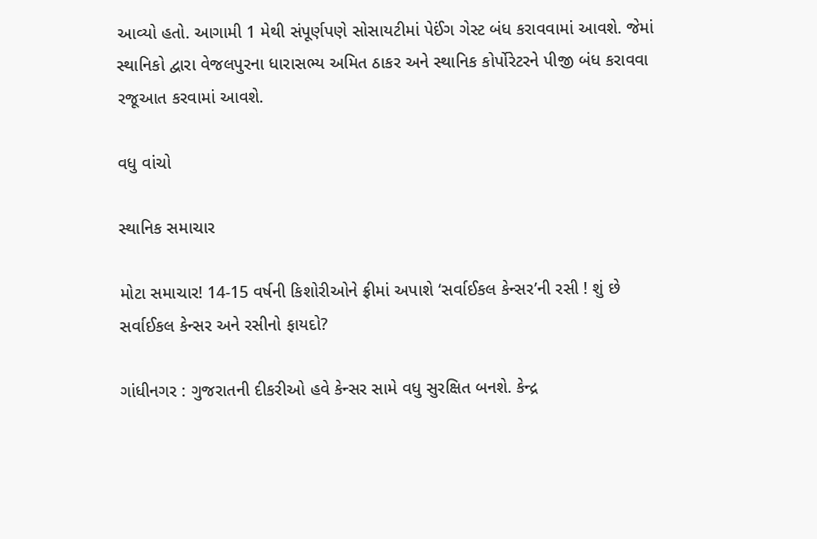આવ્યો હતો. આગામી 1 મેથી સંપૂર્ણપણે સોસાયટીમાં પેઈંગ ગેસ્ટ બંધ કરાવવામાં આવશે. જેમાં સ્થાનિકો દ્વારા વેજલપુરના ધારાસભ્ય અમિત ઠાકર અને સ્થાનિક કોર્પોરેટરને પીજી બંધ કરાવવા રજૂઆત કરવામાં આવશે.

વધુ વાંચો

સ્થાનિક સમાચાર

મોટા સમાચાર! 14-15 વર્ષની કિશોરીઓને ફ્રીમાં અપાશે ‘સર્વાઈકલ કેન્સર’ની રસી ! શું છે સર્વાઈકલ કેન્સર અને રસીનો ફાયદો?

ગાંધીનગર : ગુજરાતની દીકરીઓ હવે કેન્સર સામે વધુ સુરક્ષિત બનશે. કેન્દ્ર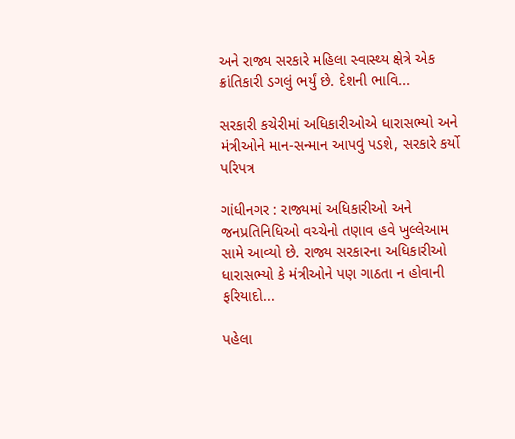અને રાજ્ય સરકારે મહિલા સ્વાસ્થ્ય ક્ષેત્રે એક ક્રાંતિકારી ડગલું ભર્યું છે. દેશની ભાવિ...

સરકારી કચેરીમાં અધિકારીઓએ ધારાસભ્યો અને મંત્રીઓને માન-સન્માન આપવું પડશે, સરકારે કર્યો પરિપત્ર

ગાંધીનગર : રાજ્યમાં અધિકારીઓ અને જનપ્રતિનિધિઓ વચ્ચેનો તણાવ હવે ખુલ્લેઆમ સામે આવ્યો છે. રાજ્ય સરકારના અધિકારીઓ ધારાસભ્યો કે મંત્રીઓને પણ ગાઠતા ન હોવાની ફરિયાદો...

પહેલા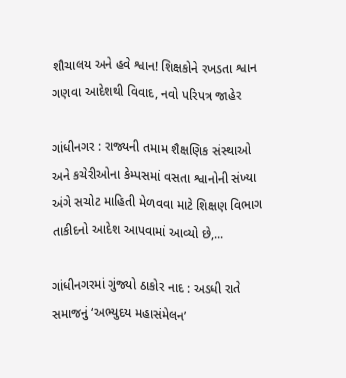શૌચાલય અને હવે શ્વાન! શિક્ષકોને રખડતા શ્વાન ગણવા આદેશથી વિવાદ, નવો પરિપત્ર જાહેર

ગાંધીનગર : રાજ્યની તમામ શૈક્ષણિક સંસ્થાઓ અને કચેરીઓના કેમ્પસમાં વસતા શ્વાનોની સંખ્યા અંગે સચોટ માહિતી મેળવવા માટે શિક્ષણ વિભાગ તાકીદનો આદેશ આપવામાં આવ્યો છે,...

ગાંધીનગરમાં ગુંજ્યો ઠાકોર નાદ : અડધી રાતે સમાજનું ‘અભ્યુદય મહાસંમેલન’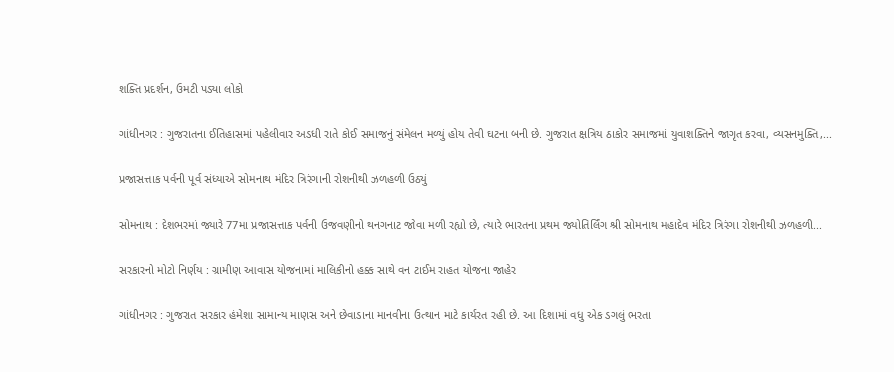શક્તિ પ્રદર્શન, ઉમટી પડ્યા લોકો

ગાંધીનગર : ગુજરાતના ઈતિહાસમાં પહેલીવાર અડધી રાતે કોઈ સમાજનું સંમેલન મળ્યું હોય તેવી ઘટના બની છે. ગુજરાત ક્ષત્રિય ઠાકોર સમાજમાં યુવાશક્તિને જાગૃત કરવા, વ્યસનમુક્તિ,...

પ્રજાસત્તાક પર્વની પૂર્વ સંધ્યાએ સોમનાથ મંદિર ત્રિરંગાની રોશનીથી ઝળહળી ઉઠ્યું

સોમનાથ : દેશભરમાં જ્યારે 77મા પ્રજાસત્તાક પર્વની ઉજવણીનો થનગનાટ જોવા મળી રહ્યો છે, ત્યારે ભારતના પ્રથમ જ્યોતિર્લિંગ શ્રી સોમનાથ મહાદેવ મંદિર ત્રિરંગા રોશનીથી ઝળહળી...

સરકારનો મોટો નિર્ણય : ગ્રામીણ આવાસ યોજનામાં માલિકીનો હક્ક સાથે વન ટાઈમ રાહત યોજના જાહેર

ગાંધીનગર : ગુજરાત સરકાર હંમેશા સામાન્ય માણસ અને છેવાડાના માનવીના ઉત્થાન માટે કાર્યરત રહી છે. આ દિશામાં વધુ એક ડગલું ભરતા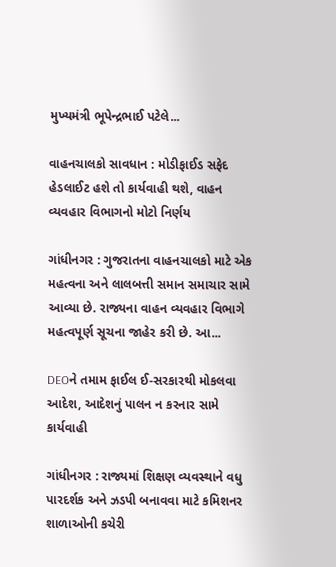મુખ્યમંત્રી ભૂપેન્દ્રભાઈ પટેલે...

વાહનચાલકો સાવધાન : મોડીફાઈડ સફેદ હેડલાઈટ હશે તો કાર્યવાહી થશે, વાહન વ્યવહાર વિભાગનો મોટો નિર્ણય

ગાંધીનગર : ગુજરાતના વાહનચાલકો માટે એક મહત્વના અને લાલબત્તી સમાન સમાચાર સામે આવ્યા છે. રાજ્યના વાહન વ્યવહાર વિભાગે મહત્વપૂર્ણ સૂચના જાહેર કરી છે. આ...

DEOને તમામ ફાઈલ ઈ-સરકારથી મોકલવા આદેશ, આદેશનું પાલન ન કરનાર સામે કાર્યવાહી

ગાંધીનગર : રાજ્યમાં શિક્ષણ વ્યવસ્થાને વધુ પારદર્શક અને ઝડપી બનાવવા માટે કમિશનર શાળાઓની કચેરી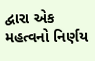દ્વારા એક મહત્વનો નિર્ણય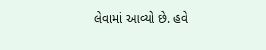લેવામાં આવ્યો છે. હવે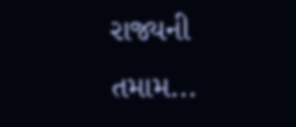રાજ્યની તમામ...